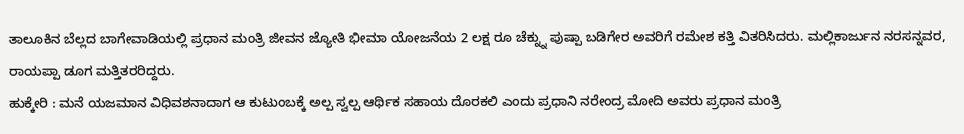ತಾಲೂಕಿನ ಬೆಲ್ಲದ ಬಾಗೇವಾಡಿಯಲ್ಲಿ ಪ್ರಧಾನ ಮಂತ್ರಿ ಜೀವನ ಜ್ಯೋತಿ ಭೀಮಾ ಯೋಜನೆಯ 2 ಲಕ್ಷ ರೂ ಚೆಕ್ನ್ನು ಪುಷ್ಪಾ ಬಡಿಗೇರ ಅವರಿಗೆ ರಮೇಶ ಕತ್ತಿ ವಿತರಿಸಿದರು. ಮಲ್ಲಿಕಾರ್ಜುನ ನರಸನ್ನವರ, ರಾಯಪ್ಪಾ ಡೂಗ ಮತ್ತಿತರರಿದ್ದರು.
ಹುಕ್ಕೇರಿ : ಮನೆ ಯಜಮಾನ ವಿಧಿವಶನಾದಾಗ ಆ ಕುಟುಂಬಕ್ಕೆ ಅಲ್ಪ ಸ್ವಲ್ಪ ಆರ್ಥಿಕ ಸಹಾಯ ದೊರಕಲಿ ಎಂದು ಪ್ರಧಾನಿ ನರೇಂದ್ರ ಮೋದಿ ಅವರು ಪ್ರಧಾನ ಮಂತ್ರಿ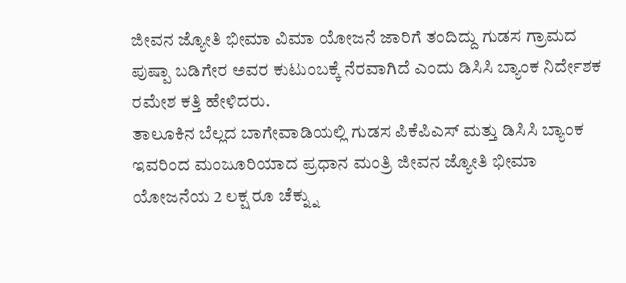ಜೀವನ ಜ್ಯೋತಿ ಭೀಮಾ ವಿಮಾ ಯೋಜನೆ ಜಾರಿಗೆ ತಂದಿದ್ದು ಗುಡಸ ಗ್ರಾಮದ ಪುಷ್ಪಾ ಬಡಿಗೇರ ಅವರ ಕುಟುಂಬಕ್ಕೆ ನೆರವಾಗಿದೆ ಎಂದು ಡಿಸಿಸಿ ಬ್ಯಾಂಕ ನಿರ್ದೇಶಕ ರಮೇಶ ಕತ್ತಿ ಹೇಳಿದರು.
ತಾಲೂಕಿನ ಬೆಲ್ಲದ ಬಾಗೇವಾಡಿಯಲ್ಲಿ ಗುಡಸ ಪಿಕೆಪಿಎಸ್ ಮತ್ತು ಡಿಸಿಸಿ ಬ್ಯಾಂಕ ಇವರಿಂದ ಮಂಜೂರಿಯಾದ ಪ್ರಧಾನ ಮಂತ್ರಿ ಜೀವನ ಜ್ಯೋತಿ ಭೀಮಾ ಯೋಜನೆಯ 2 ಲಕ್ಷ ರೂ ಚೆಕ್ನ್ನು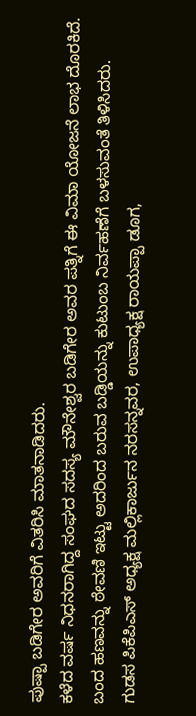ಪುಷ್ಪಾ ಬಡಿಗೇರ ಅವರಿಗೆ ವಿತರಿಸಿ ಮಾತನಾಡಿದರು.
ಕಳೆದ ವರ್ಷ ನಿಧನರಾಗಿದ್ದ ಸಂಘದ ಸದಸ್ಯ ಮೌನೇಶ್ವರ ಬಡಿಗೇರ ಅವರ ಪತ್ನಿಗೆ ಈ ವಿಮಾ ಯೋಜನೆ ಲಾಭ ದೊರಕಿದೆ. ಬಂದ ಹಣವನ್ನು ಠೇವಣಿ ಇಟ್ಟು ಅದರಿಂದ ಬರುವ ಬಡ್ಡಿಯನ್ನು ಕುಟುಂಬ ನಿರ್ವಹಣೆಗೆ ಬಳಸುವಂತೆ ತಿಳಿಸಿದರು.
ಗುಡಸ ಪಿಕೆಪಿಎಸ್ ಅಧ್ಯಕ್ಷ ಮಲ್ಲಿಕಾರ್ಜುನ ನರಸನ್ನವರ, ಉಪಾಧ್ಯಕ್ಷ ರಾಯಪ್ಪಾ ಡೂಗ,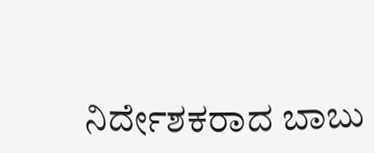ನಿರ್ದೇಶಕರಾದ ಬಾಬು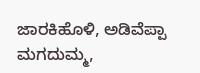ಜಾರಕಿಹೊಳಿ, ಅಡಿವೆಪ್ಪಾ ಮಗದುಮ್ಮ,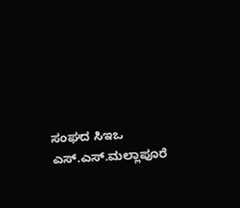ಸಂಘದ ಸಿಇಒ ಎಸ್.ಎಸ್.ಮಲ್ಲಾಪೂರೆ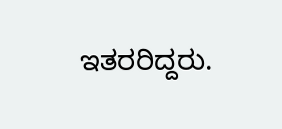ಇತರರಿದ್ದರು.